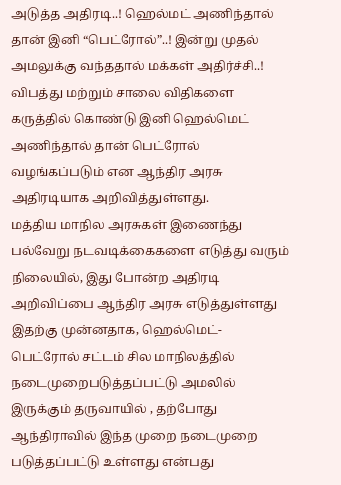அடுத்த அதிரடி..! ஹெல்மட் அணிந்தால் தான் இனி “பெட்ரோல்”..! இன்று முதல் அமலுக்கு வந்ததால் மக்கள் அதிர்ச்சி..!
விபத்து மற்றும் சாலை விதிகளை கருத்தில் கொண்டு இனி ஹெல்மெட் அணிந்தால் தான் பெட்ரோல் வழங்கப்படும் என ஆந்திர அரசு அதிரடியாக அறிவித்துள்ளது.
மத்திய மாநில அரசுகள் இணைந்து பல்வேறு நடவடிக்கைகளை எடுத்து வரும் நிலையில், இது போன்ற அதிரடி அறிவிப்பை ஆந்திர அரசு எடுத்துள்ளது
இதற்கு முன்னதாக, ஹெல்மெட்- பெட்ரோல் சட்டம் சில மாநிலத்தில் நடைமுறைபடுத்தப்பட்டு அமலில் இருக்கும் தருவாயில் , தற்போது ஆந்திராவில் இந்த முறை நடைமுறை படுத்தப்பட்டு உள்ளது என்பது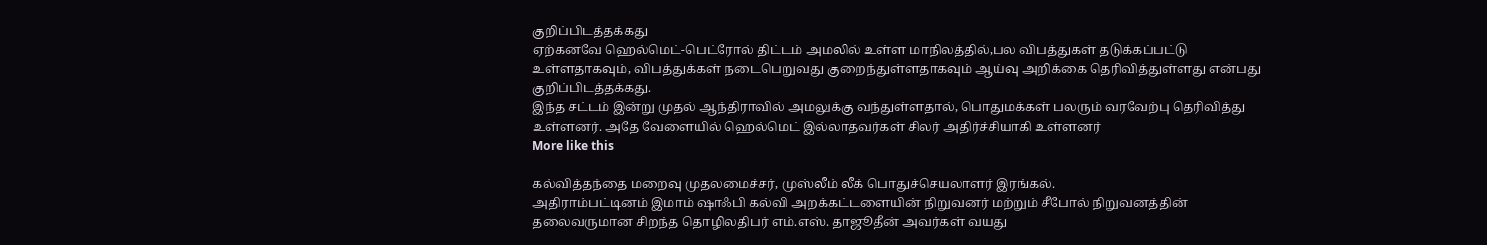குறிப்பிடத்தக்கது
ஏற்கனவே ஹெல்மெட்-பெட்ரோல் திட்டம் அமலில் உள்ள மாநிலத்தில்,பல விபத்துகள் தடுக்கப்பட்டு உள்ளதாகவும், விபத்துக்கள் நடைபெறுவது குறைந்துள்ளதாகவும் ஆய்வு அறிக்கை தெரிவித்துள்ளது என்பது குறிப்பிடத்தக்கது.
இந்த சட்டம் இன்று முதல் ஆந்திராவில் அமலுக்கு வந்துள்ளதால், பொதுமக்கள் பலரும் வரவேற்பு தெரிவித்து உள்ளனர். அதே வேளையில் ஹெல்மெட் இல்லாதவர்கள் சிலர் அதிர்ச்சியாகி உள்ளனர்
More like this

கல்வித்தந்தை மறைவு முதலமைச்சர், முஸ்லீம் லீக் பொதுச்செயலாளர் இரங்கல்.
அதிராம்பட்டினம் இமாம் ஷாஃபி கல்வி அறக்கட்டளையின் நிறுவனர் மற்றும் சீபோல் நிறுவனத்தின் தலைவருமான சிறந்த தொழிலதிபர் எம்.எஸ். தாஜூதீன் அவர்கள் வயது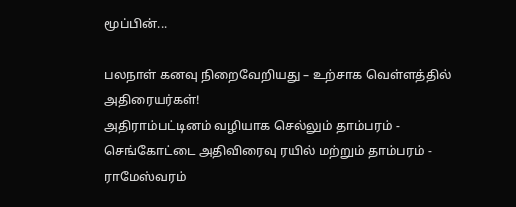மூப்பின்...

பலநாள் கனவு நிறைவேறியது – உற்சாக வெள்ளத்தில் அதிரையர்கள்!
அதிராம்பட்டினம் வழியாக செல்லும் தாம்பரம் - செங்கோட்டை அதிவிரைவு ரயில் மற்றும் தாம்பரம் - ராமேஸ்வரம்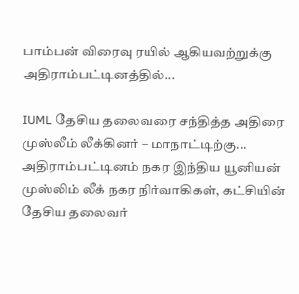பாம்பன் விரைவு ரயில் ஆகியவற்றுக்கு அதிராம்பட்டினத்தில்...

IUML தேசிய தலைவரை சந்தித்த அதிரை முஸ்லீம் லீக்கினர் – மாநாட்டிற்கு...
அதிராம்பட்டினம் நகர இந்திய யூனியன் முஸ்லிம் லீக் நகர நிர்வாகிகள், கட்சியின் தேசிய தலைவர்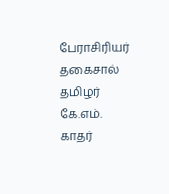பேராசிரியர் தகைசால் தமிழர் கே.எம். காதர்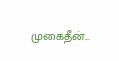முகைதீன்...